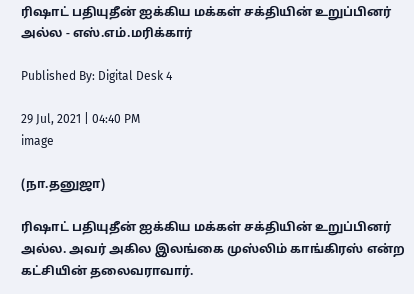ரிஷாட் பதியுதீன் ஐக்கிய மக்கள் சக்தியின் உறுப்பினர் அல்ல - எஸ்.எம்.மரிக்கார்

Published By: Digital Desk 4

29 Jul, 2021 | 04:40 PM
image

(நா.தனுஜா)

ரிஷாட் பதியுதீன் ஐக்கிய மக்கள் சக்தியின் உறுப்பினர் அல்ல. அவர் அகில இலங்கை முஸ்லிம் காங்கிரஸ் என்ற கட்சியின் தலைவராவார்.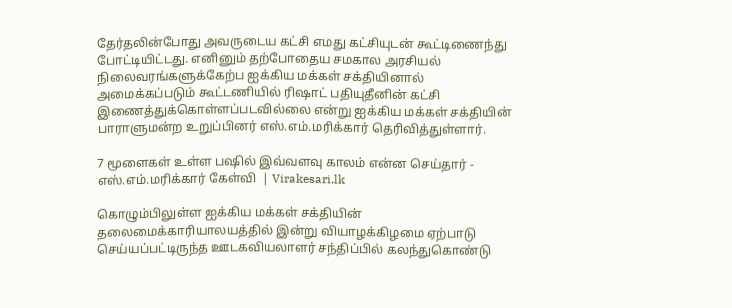தேர்தலின்போது அவருடைய கட்சி எமது கட்சியுடன் கூட்டிணைந்து போட்டியிட்டது. எனினும் தற்போதைய சமகால அரசியல் நிலைவரங்களுக்கேற்ப ஐக்கிய மக்கள் சக்தியினால் அமைக்கப்படும் கூட்டணியில் ரிஷாட் பதியுதீனின் கட்சி இணைத்துக்கொள்ளப்படவில்லை என்று ஐக்கிய மக்கள் சக்தியின் பாராளுமன்ற உறுப்பினர் எஸ்.எம்.மரிக்கார் தெரிவித்துள்ளார்.

7 மூளைகள் உள்ள பஷில் இவ்வளவு காலம் என்ன செய்தார் - எஸ்.எம்.மரிக்கார் கேள்வி  | Virakesari.lk

கொழும்பிலுள்ள ஐக்கிய மக்கள் சக்தியின் தலைமைக்காரியாலயத்தில் இன்று வியாழக்கிழமை ஏற்பாடு செய்யப்பட்டிருந்த ஊடகவியலாளர் சந்திப்பில் கலந்துகொண்டு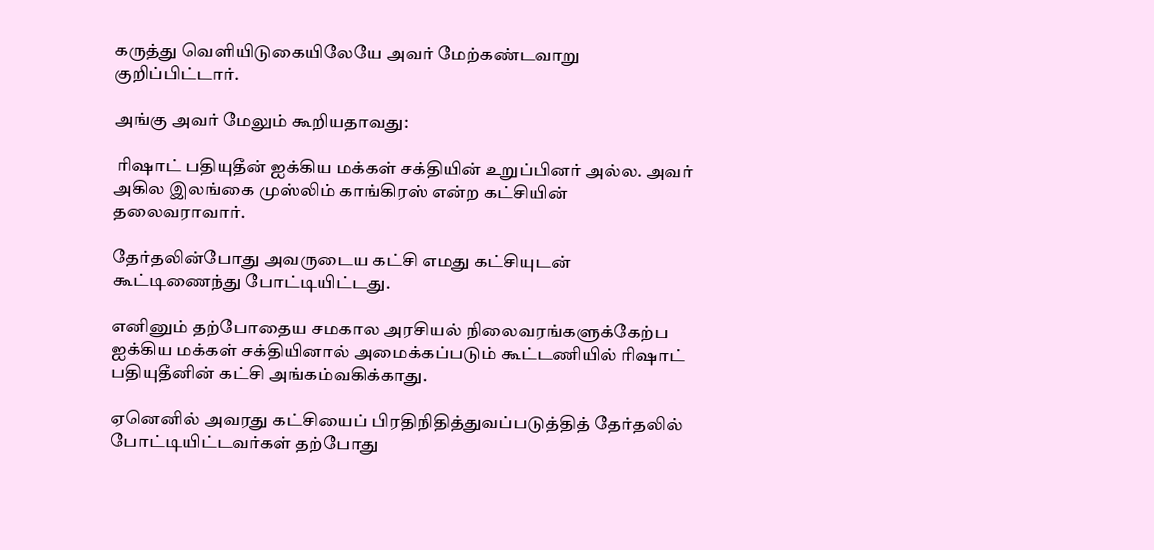கருத்து வெளியிடுகையிலேயே அவர் மேற்கண்டவாறு குறிப்பிட்டார்.

அங்கு அவர் மேலும் கூறியதாவது:

 ரிஷாட் பதியுதீன் ஐக்கிய மக்கள் சக்தியின் உறுப்பினர் அல்ல. அவர் அகில இலங்கை முஸ்லிம் காங்கிரஸ் என்ற கட்சியின் தலைவராவார்.

தேர்தலின்போது அவருடைய கட்சி எமது கட்சியுடன் கூட்டிணைந்து போட்டியிட்டது.

எனினும் தற்போதைய சமகால அரசியல் நிலைவரங்களுக்கேற்ப ஐக்கிய மக்கள் சக்தியினால் அமைக்கப்படும் கூட்டணியில் ரிஷாட் பதியுதீனின் கட்சி அங்கம்வகிக்காது.

ஏனெனில் அவரது கட்சியைப் பிரதிநிதித்துவப்படுத்தித் தேர்தலில் போட்டியிட்டவர்கள் தற்போது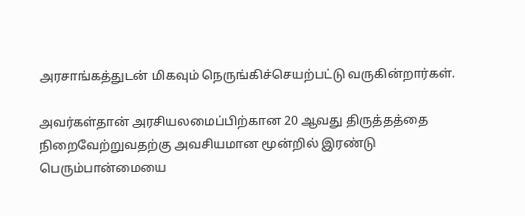அரசாங்கத்துடன் மிகவும் நெருங்கிச்செயற்பட்டு வருகின்றார்கள்.

அவர்கள்தான் அரசியலமைப்பிற்கான 20 ஆவது திருத்தத்தை நிறைவேற்றுவதற்கு அவசியமான மூன்றில் இரண்டு பெரும்பான்மையை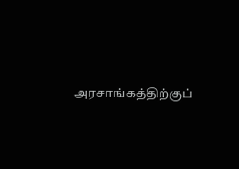அரசாங்கத்திற்குப்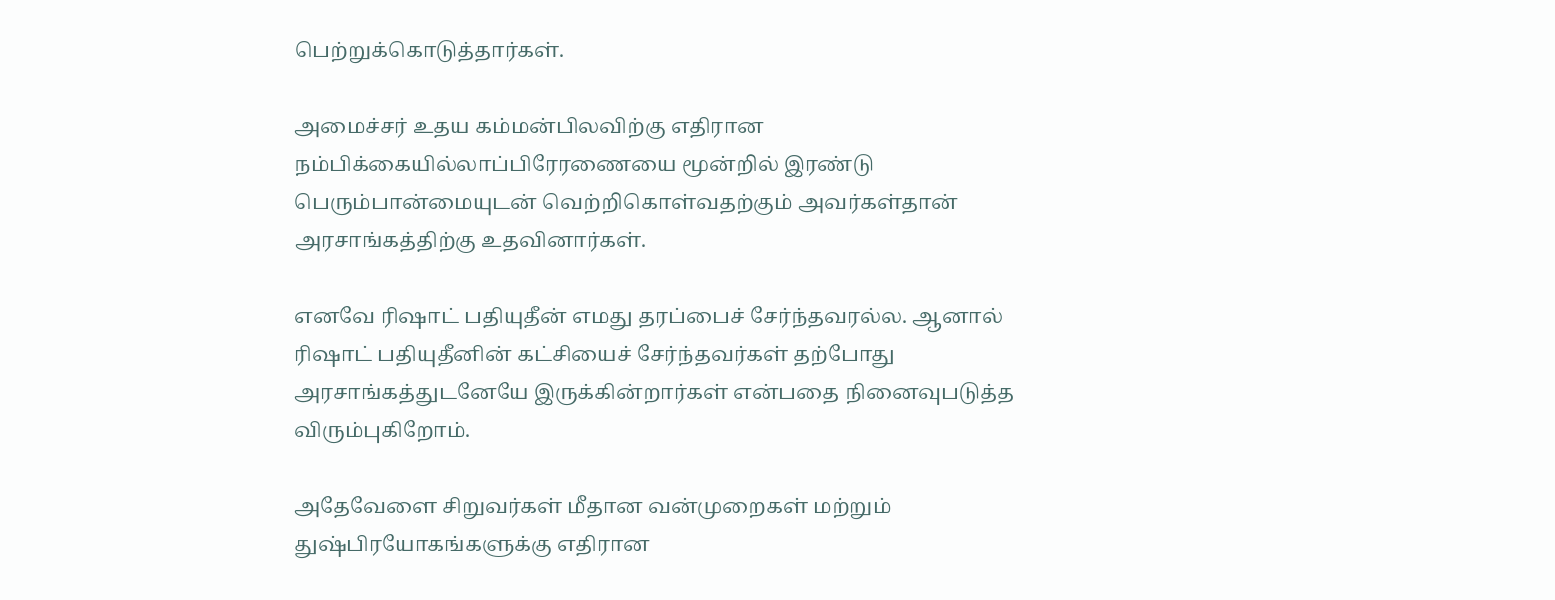பெற்றுக்கொடுத்தார்கள்.

அமைச்சர் உதய கம்மன்பிலவிற்கு எதிரான நம்பிக்கையில்லாப்பிரேரணையை மூன்றில் இரண்டு பெரும்பான்மையுடன் வெற்றிகொள்வதற்கும் அவர்கள்தான் அரசாங்கத்திற்கு உதவினார்கள்.

எனவே ரிஷாட் பதியுதீன் எமது தரப்பைச் சேர்ந்தவரல்ல. ஆனால் ரிஷாட் பதியுதீனின் கட்சியைச் சேர்ந்தவர்கள் தற்போது அரசாங்கத்துடனேயே இருக்கின்றார்கள் என்பதை நினைவுபடுத்த விரும்புகிறோம்.

அதேவேளை சிறுவர்கள் மீதான வன்முறைகள் மற்றும் துஷ்பிரயோகங்களுக்கு எதிரான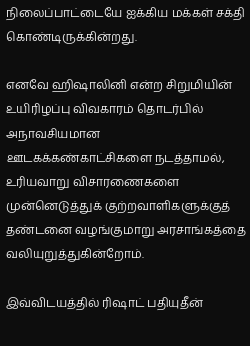நிலைப்பாட்டையே ஐக்கிய மக்கள் சக்தி கொண்டிருக்கின்றது.

எனவே ஹிஷாலினி என்ற சிறுமியின் உயிரிழப்பு விவகாரம் தொடர்பில் அநாவசியமான ஊடகக்கண்காட்சிகளை நடத்தாமல், உரியவாறு விசாரணைகளை முன்னெடுத்துக் குற்றவாளிகளுக்குத் தண்டனை வழங்குமாறு அரசாங்கத்தை வலியுறுத்துகின்றோம்.

இவ்விடயத்தில் ரிஷாட் பதியுதீன்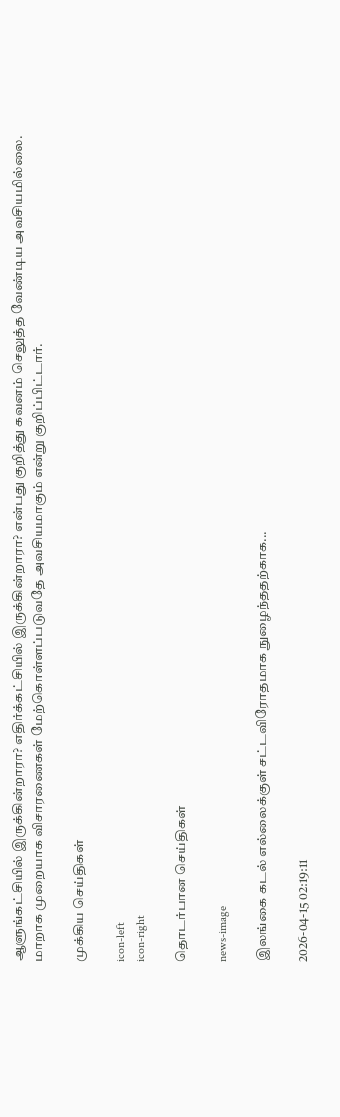ஆளுங்கட்சியில் இருக்கின்றாரா? எதிர்க்கட்சியில் இருக்கின்றாரா? என்பது குறித்து கவனம் செலுத்த வேண்டிய அவசியமில்லை. மாறாக முறையாக விசாரணைகள் மேற்கொள்ளப்படுவதே அவசியமாகும் என்று குறிப்பிட்டார்.

முக்கிய செய்திகள்

icon-left
icon-right

தொடர்பான செய்திகள்

news-image

இலங்கை கடல் எல்லைக்குள் சட்டவிரோதமாக நுழைந்ததற்காக...

2026-04-15 02:19:11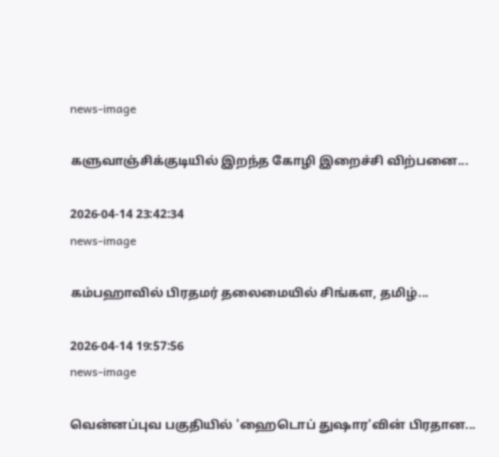news-image

களுவாஞ்சிக்குடியில் இறந்த கோழி இறைச்சி விற்பனை...

2026-04-14 23:42:34
news-image

கம்பஹாவில் பிரதமர் தலைமையில் சிங்கள, தமிழ்...

2026-04-14 19:57:56
news-image

வென்னப்புவ பகுதியில் 'ஹைடொப் துஷார'வின் பிரதான...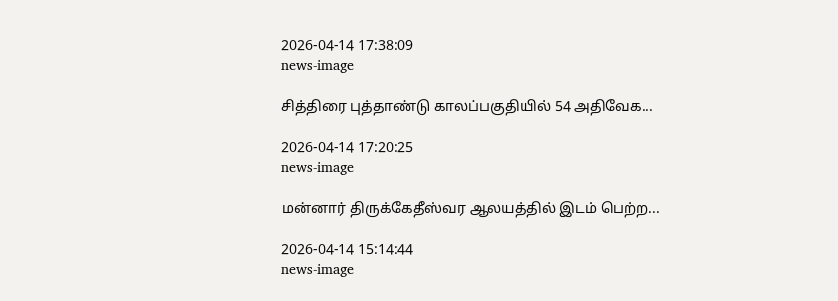2026-04-14 17:38:09
news-image

சித்திரை புத்தாண்டு காலப்பகுதியில் 54 அதிவேக...

2026-04-14 17:20:25
news-image

மன்னார் திருக்கேதீஸ்வர ஆலயத்தில் இடம் பெற்ற...

2026-04-14 15:14:44
news-image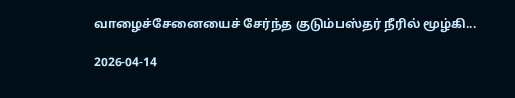வாழைச்சேனையைச் சேர்ந்த குடும்பஸ்தர் நீரில் மூழ்கி...

2026-04-14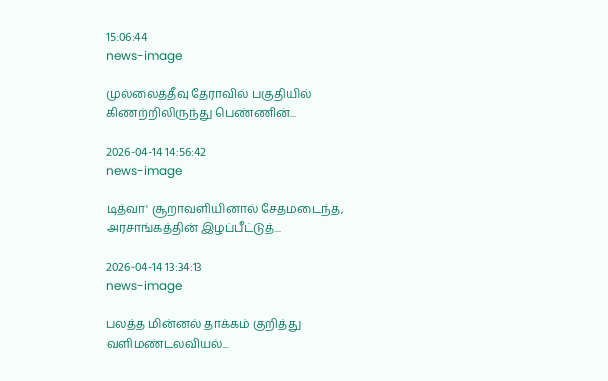15:06:44
news-image

முல்லைத்தீவு தேராவில் பகுதியில் கிணற்றிலிருந்து பெண்ணின்...

2026-04-14 14:56:42
news-image

டித்வா' சூறாவளியினால் சேதமடைந்த, அரசாங்கத்தின் இழப்பீட்டுத்...

2026-04-14 13:34:13
news-image

பலத்த மின்னல் தாக்கம் குறித்து வளிமண்டலவியல்...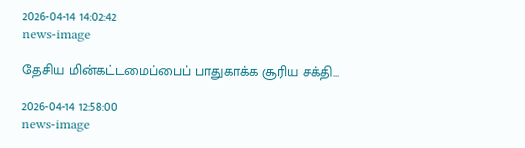2026-04-14 14:02:42
news-image

தேசிய மின்கட்டமைப்பைப் பாதுகாக்க சூரிய சக்தி...

2026-04-14 12:58:00
news-image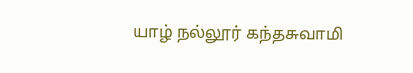யாழ் நல்லூர் கந்தசுவாமி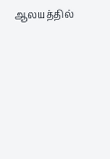ஆலயத்தில்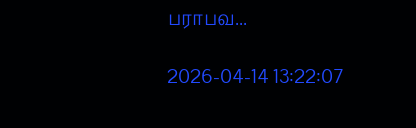பராபவ...

2026-04-14 13:22:07